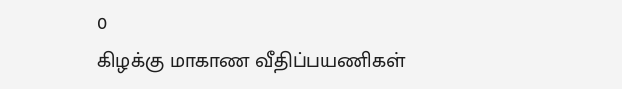0
கிழக்கு மாகாண வீதிப்பயணிகள்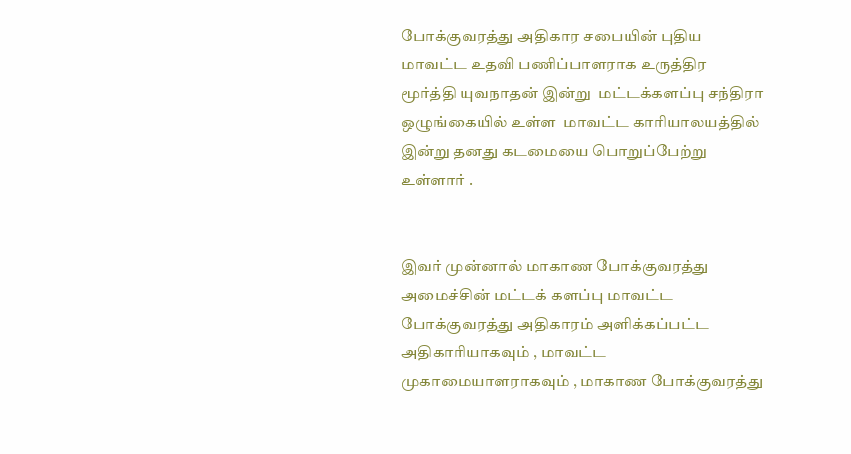போக்குவரத்து அதிகார சபையின் புதிய மாவட்ட உதவி பணிப்பாளராக உருத்திர மூர்த்தி யுவநாதன் இன்று  மட்டக்களப்பு சந்திரா ஒழுங்கையில் உள்ள  மாவட்ட காரியாலயத்தில் இன்று தனது கடமையை பொறுப்பேற்று உள்ளார் .


இவர் முன்னால் மாகாண போக்குவரத்து அமைச்சின் மட்டக் களப்பு மாவட்ட போக்குவரத்து அதிகாரம் அளிக்கப்பட்ட அதிகாரியாகவும் , மாவட்ட முகாமையாளராகவும் , மாகாண போக்குவரத்து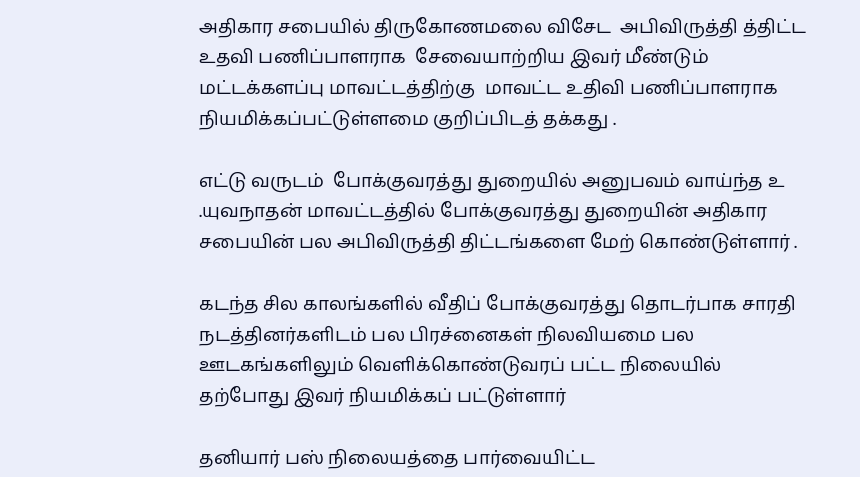அதிகார சபையில் திருகோணமலை விசேட  அபிவிருத்தி த்திட்ட உதவி பணிப்பாளராக  சேவையாற்றிய இவர் மீண்டும் மட்டக்களப்பு மாவட்டத்திற்கு  மாவட்ட உதிவி பணிப்பாளராக நியமிக்கப்பட்டுள்ளமை குறிப்பிடத் தக்கது .

எட்டு வருடம்  போக்குவரத்து துறையில் அனுபவம் வாய்ந்த உ .யுவநாதன் மாவட்டத்தில் போக்குவரத்து துறையின் அதிகார சபையின் பல அபிவிருத்தி திட்டங்களை மேற் கொண்டுள்ளார் .

கடந்த சில காலங்களில் வீதிப் போக்குவரத்து தொடர்பாக சாரதி நடத்தினர்களிடம் பல பிரச்னைகள் நிலவியமை பல ஊடகங்களிலும் வெளிக்கொண்டுவரப் பட்ட நிலையில் தற்போது இவர் நியமிக்கப் பட்டுள்ளார்

தனியார் பஸ் நிலையத்தை பார்வையிட்ட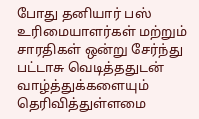போது தனியார் பஸ் உரிமையாளர்கள் மற்றும் சாரதிகள் ஒன்று சேர்ந்து பட்டாசு வெடித்ததுடன் வாழ்த்துக்களையும் தெரிவித்துள்ளமை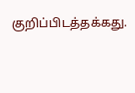குறிப்பிடத்தக்கது.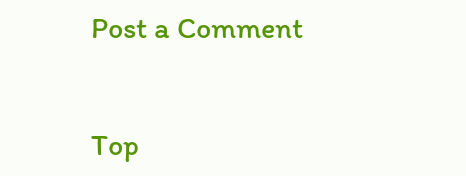Post a Comment


Top